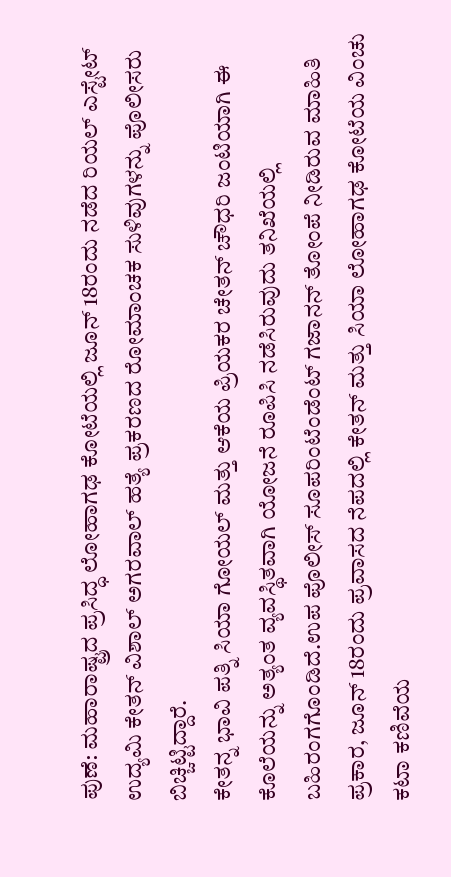ಪುಣೆ: ಮಹಾರಾಷ್ಟ್ರದ ಪ್ರಸಿದ್ಧ ಲೋಹಾಗಢ ಕೋಟೆಯಲ್ಲಿ ಜೂನ್ 18ರಂದು ನಡೆದ ರಿಯಲ್ ಎಸ್ಟೇಟ್ ಉದ್ಯಮಿ ಕೇತನ್ ವಿಶಾಲ್ ಅಗರವಾಲ್ ಹತ್ಯೆ ಪ್ರಕರಣದ ರೋಮಾಂಚಕ ಸುಳಿವುಗಳನ್ನು ಪೊಲೀಸರು ಬಿಚ್ಚಿಟ್ಟಿದ್ದಾರೆ.
ಕೇತನ್ನ ಭಾವಿ ಪತ್ನಿ ಸಿಯಾ ಗೋಯಲ್ ಮತ್ತು ಆಕೆಯ ಪ್ರಿಯಕರ ಚೇತನ್ ಚೌಧರಿ ಜಂಟಿಯಾಗಿ ಈ ಕೊಲೆಯನ್ನು ಅತ್ಯಂತ ವ್ಯವಸ್ಥಿತವಾಗಿ ಯೋಜನೆ ರೂಪಿಸಿ ನಡೆಸಿರುವುದು ತನಿಖೆಯಲ್ಲಿ ಬಹಿರಂಗಗೊಂಡಿದೆ.ಉಪ ಪೊಲೀಸ್ ಸೂಪರಿಂಟೆಂಡೆಂಟ್ ಗಜಾನನ್ ತೋಂಪೆ ನೀಡಿರುವ ಮಾಹಿತಿ ಪ್ರಕಾರ, ಜೂನ್ 18ರಂದು ಪ್ರವಾಸದ ನೆಪದಲ್ಲಿ ಕೇತನ್ ಮತ್ತು ಸಿಯಾ ಲೋಹಾಗಢ ಕೋಟೆಯ ವಿಂಚು ಕಟಾ ಕಣಿವೆಯ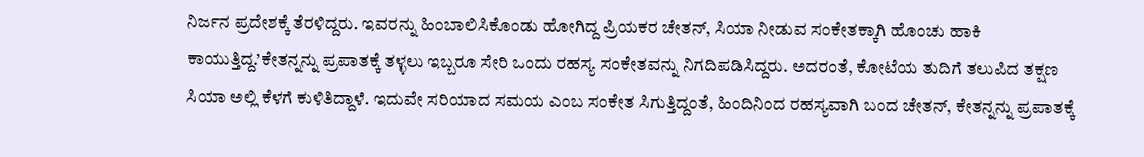ನಿರ್ಜನ ಪ್ರದೇಶಕ್ಕೆ ತೆರಳಿದ್ದರು. ಇವರನ್ನು ಹಿಂಬಾಲಿಸಿಕೊಂಡು ಹೋಗಿದ್ದ ಪ್ರಿಯಕರ ಚೇತನ್, ಸಿಯಾ ನೀಡುವ ಸಂಕೇತಕ್ಕಾಗಿ ಹೊಂಚು ಹಾಕಿ ಕಾಯುತ್ತಿದ್ದ.’ಕೇತನ್ನನ್ನು ಪ್ರಪಾತಕ್ಕೆ ತಳ್ಳಲು ಇಬ್ಬರೂ ಸೇರಿ ಒಂದು ರಹಸ್ಯ ಸಂಕೇತವನ್ನು ನಿಗದಿಪಡಿಸಿದ್ದರು. ಅದರಂತೆ, ಕೋಟೆಯ ತುದಿಗೆ ತಲುಪಿದ ತಕ್ಷಣ ಸಿಯಾ ಅಲ್ಲಿ ಕೆಳಗೆ ಕುಳಿತಿದ್ದಾಳೆ. ಇದುವೇ ಸರಿಯಾದ ಸಮಯ ಎಂಬ ಸಂಕೇತ ಸಿಗುತ್ತಿದ್ದಂತೆ, ಹಿಂದಿನಿಂದ ರಹಸ್ಯವಾಗಿ ಬಂದ ಚೇತನ್, ಕೇತನ್ನನ್ನು ಪ್ರಪಾತಕ್ಕೆ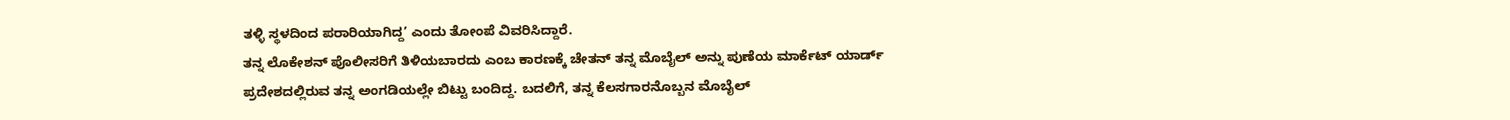ತಳ್ಳಿ ಸ್ಥಳದಿಂದ ಪರಾರಿಯಾಗಿದ್ದ’ ಎಂದು ತೋಂಪೆ ವಿವರಿಸಿದ್ದಾರೆ.
ತನ್ನ ಲೊಕೇಶನ್ ಪೊಲೀಸರಿಗೆ ತಿಳಿಯಬಾರದು ಎಂಬ ಕಾರಣಕ್ಕೆ ಚೇತನ್ ತನ್ನ ಮೊಬೈಲ್ ಅನ್ನು ಪುಣೆಯ ಮಾರ್ಕೆಟ್ ಯಾರ್ಡ್ ಪ್ರದೇಶದಲ್ಲಿರುವ ತನ್ನ ಅಂಗಡಿಯಲ್ಲೇ ಬಿಟ್ಟು ಬಂದಿದ್ದ. ಬದಲಿಗೆ, ತನ್ನ ಕೆಲಸಗಾರನೊಬ್ಬನ ಮೊಬೈಲ್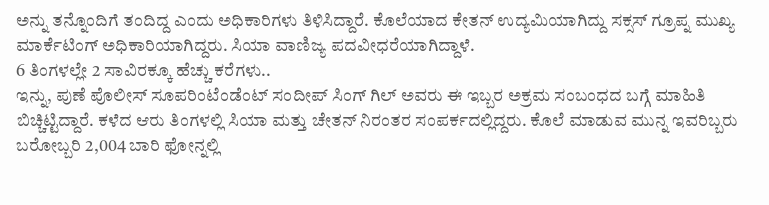ಅನ್ನು ತನ್ನೊಂದಿಗೆ ತಂದಿದ್ದ ಎಂದು ಅಧಿಕಾರಿಗಳು ತಿಳಿಸಿದ್ದಾರೆ. ಕೊಲೆಯಾದ ಕೇತನ್ ಉದ್ಯಮಿಯಾಗಿದ್ದು ಸಕ್ಸಸ್ ಗ್ರೂಪ್ನ ಮುಖ್ಯ ಮಾರ್ಕೆಟಿಂಗ್ ಅಧಿಕಾರಿಯಾಗಿದ್ದರು. ಸಿಯಾ ವಾಣಿಜ್ಯ ಪದವೀಧರೆಯಾಗಿದ್ದಾಳೆ.
6 ತಿಂಗಳಲ್ಲೇ 2 ಸಾವಿರಕ್ಕೂ ಹೆಚ್ಚು ಕರೆಗಳು..
ಇನ್ನು, ಪುಣೆ ಪೊಲೀಸ್ ಸೂಪರಿಂಟೆಂಡೆಂಟ್ ಸಂದೀಪ್ ಸಿಂಗ್ ಗಿಲ್ ಅವರು ಈ ಇಬ್ಬರ ಅಕ್ರಮ ಸಂಬಂಧದ ಬಗ್ಗೆ ಮಾಹಿತಿ ಬಿಚ್ಚಿಟ್ಟಿದ್ದಾರೆ. ಕಳೆದ ಆರು ತಿಂಗಳಲ್ಲಿ ಸಿಯಾ ಮತ್ತು ಚೇತನ್ ನಿರಂತರ ಸಂಪರ್ಕದಲ್ಲಿದ್ದರು. ಕೊಲೆ ಮಾಡುವ ಮುನ್ನ ಇವರಿಬ್ಬರು ಬರೋಬ್ಬರಿ 2,004 ಬಾರಿ ಫೋನ್ನಲ್ಲಿ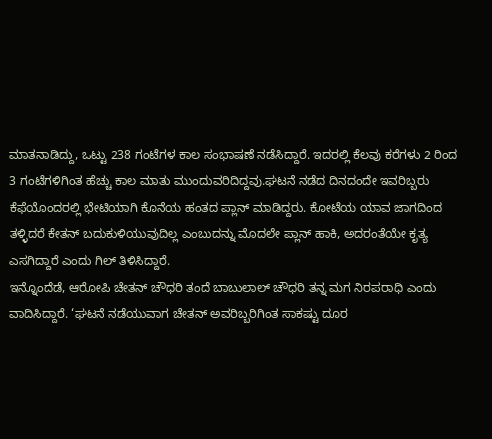ಮಾತನಾಡಿದ್ದು, ಒಟ್ಟು 238 ಗಂಟೆಗಳ ಕಾಲ ಸಂಭಾಷಣೆ ನಡೆಸಿದ್ದಾರೆ. ಇದರಲ್ಲಿ ಕೆಲವು ಕರೆಗಳು 2 ರಿಂದ 3 ಗಂಟೆಗಳಿಗಿಂತ ಹೆಚ್ಚು ಕಾಲ ಮಾತು ಮುಂದುವರಿದಿದ್ದವು.ಘಟನೆ ನಡೆದ ದಿನದಂದೇ ಇವರಿಬ್ಬರು ಕೆಫೆಯೊಂದರಲ್ಲಿ ಭೇಟಿಯಾಗಿ ಕೊನೆಯ ಹಂತದ ಪ್ಲಾನ್ ಮಾಡಿದ್ದರು. ಕೋಟೆಯ ಯಾವ ಜಾಗದಿಂದ ತಳ್ಳಿದರೆ ಕೇತನ್ ಬದುಕುಳಿಯುವುದಿಲ್ಲ ಎಂಬುದನ್ನು ಮೊದಲೇ ಪ್ಲಾನ್ ಹಾಕಿ, ಅದರಂತೆಯೇ ಕೃತ್ಯ ಎಸಗಿದ್ದಾರೆ ಎಂದು ಗಿಲ್ ತಿಳಿಸಿದ್ದಾರೆ.
ಇನ್ನೊಂದೆಡೆ, ಆರೋಪಿ ಚೇತನ್ ಚೌಧರಿ ತಂದೆ ಬಾಬುಲಾಲ್ ಚೌಧರಿ ತನ್ನ ಮಗ ನಿರಪರಾಧಿ ಎಂದು ವಾದಿಸಿದ್ದಾರೆ. ‘ಘಟನೆ ನಡೆಯುವಾಗ ಚೇತನ್ ಅವರಿಬ್ಬರಿಗಿಂತ ಸಾಕಷ್ಟು ದೂರ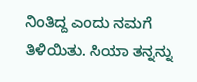ನಿಂತಿದ್ದ ಎಂದು ನಮಗೆ ತಿಳಿಯಿತು. ಸಿಯಾ ತನ್ನನ್ನು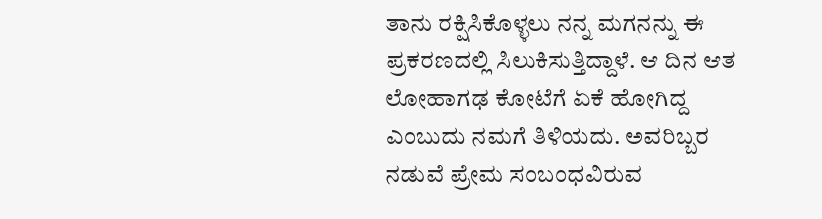ತಾನು ರಕ್ಷಿಸಿಕೊಳ್ಳಲು ನನ್ನ ಮಗನನ್ನು ಈ ಪ್ರಕರಣದಲ್ಲಿ ಸಿಲುಕಿಸುತ್ತಿದ್ದಾಳೆ. ಆ ದಿನ ಆತ ಲೋಹಾಗಢ ಕೋಟೆಗೆ ಏಕೆ ಹೋಗಿದ್ದ ಎಂಬುದು ನಮಗೆ ತಿಳಿಯದು. ಅವರಿಬ್ಬರ ನಡುವೆ ಪ್ರೇಮ ಸಂಬಂಧವಿರುವ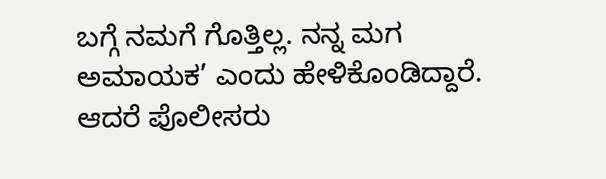ಬಗ್ಗೆ ನಮಗೆ ಗೊತ್ತಿಲ್ಲ. ನನ್ನ ಮಗ ಅಮಾಯಕ’ ಎಂದು ಹೇಳಿಕೊಂಡಿದ್ದಾರೆ. ಆದರೆ ಪೊಲೀಸರು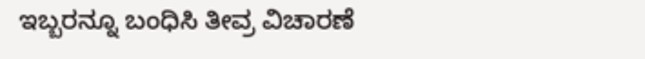ಇಬ್ಬರನ್ನೂ ಬಂಧಿಸಿ ತೀವ್ರ ವಿಚಾರಣೆ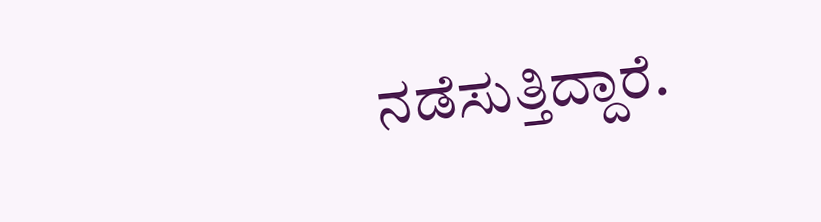ನಡೆಸುತ್ತಿದ್ದಾರೆ.